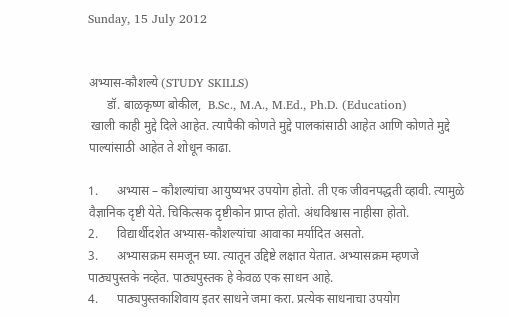Sunday, 15 July 2012


अभ्यास-कौशल्ये (STUDY SKILLS)
      डॉ. बाळकृष्ण बोकील,  B.Sc., M.A., M.Ed., Ph.D. (Education)
 खाली काही मुद्दे दिले आहेत. त्यापैकी कोणते मुद्दे पालकांसाठी आहेत आणि कोणते मुद्दे पाल्यांसाठी आहेत ते शोधून काढा.

1.      अभ्यास – कौशल्यांचा आयुष्यभर उपयोग होतो. ती एक जीवनपद्धती व्हावी. त्यामुळे  वैज्ञानिक दृष्टी येते. चिकित्सक दृष्टीकोन प्राप्त होतो. अंधविश्वास नाहीसा होतो.
2.      विद्यार्थीदशेत अभ्यास-कौशल्यांचा आवाका मर्यादित असतो.
3.      अभ्यासक्रम समजून घ्या. त्यातून उद्दिष्टे लक्षात येतात. अभ्यासक्रम म्हणजे पाठ्यपुस्तके नव्हेत. पाठ्यपुस्तक हे केवळ एक साधन आहे.
4.      पाठ्यपुस्तकाशिवाय इतर साधने जमा करा. प्रत्येक साधनाचा उपयोग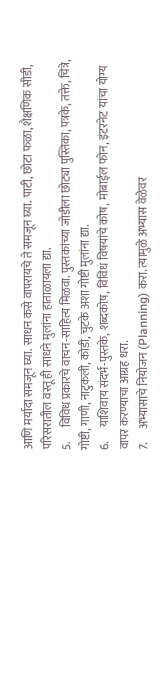आणि मर्यादा समजून घ्या. साधन कसे वापरायचे ते समजून घ्या. पाटी, छोटा फळा, शैक्षणिक सीडी, परिसरातील वस्तू ही साधने मुलांना हाताळायला द्या.
5.      विविध प्रकारचे वाचन-साहित्य मिळवा. पुस्तकांच्या जोडीला छोट्या पुस्तिका, पत्रके, तक्ते, चित्रे, गोष्टी, गाणी, नाटुकली, कोडी, चुटके अशा गोष्टी मुलांना द्या.
6.      याशिवाय संदर्भ-पुस्तके, शब्दकोष, विविध विषयांचे कोष, मोबाईल फोन, इंटरनेट यांचा योग्य वापर करण्याचा आग्रह धरा.
7.      अभ्यासाचे नियोजन (Planning) करा. त्यामुळे अभ्यास वेळेवर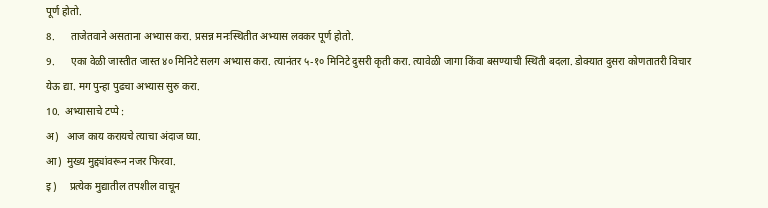पूर्ण होतो.
8.      ताजेतवाने असताना अभ्यास करा. प्रसन्न मनःस्थितीत अभ्यास लवकर पूर्ण होतो.
9.      एका वेळी जास्तीत जास्त ४० मिनिटे सलग अभ्यास करा. त्यानंतर ५-१० मिनिटे दुसरी कृती करा. त्यावेळी जागा किंवा बसण्याची स्थिती बदला. डोक्यात दुसरा कोणतातरी विचार येऊ द्या. मग पुन्हा पुढचा अभ्यास सुरु करा.
10.  अभ्यासाचे टप्पे :
अ)   आज काय करायचे त्याचा अंदाज घ्या.
आ)  मुख्य मुद्द्यांवरून नजर फिरवा.
इ)     प्रत्येक मुद्यातील तपशील वाचून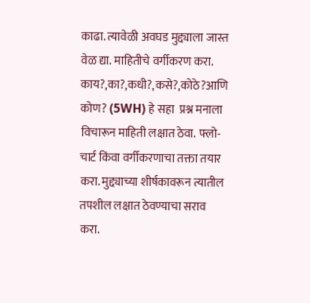काढा. त्यावेळी अवघड मुद्द्याला जास्त वेळ द्या. माहितीचे वर्गीकरण करा. काय?,का?,कधी?,कसे?,कोठे?आणि कोण? (5WH) हे सहा  प्रश्न मनाला विचारून माहिती लक्षात ठेवा. फ्लो-चार्ट किंवा वर्गीकरणाचा तक्ता तयार करा. मुद्द्याच्या शीर्षकावरून त्यातील तपशील लक्षात ठेवण्याचा सराव करा.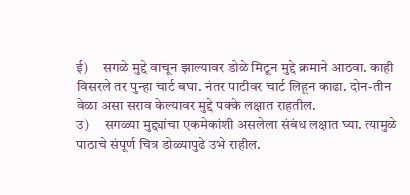ई)     सगळे मुद्दे वाचून झाल्यावर डोळे मिटून मुद्दे क्रमाने आठवा. काही विसरले तर पुन्हा चार्ट बघा. नंतर पाटीवर चार्ट लिहून काढा. दोन-तीन वेळा असा सराव केल्यावर मुद्दे पक्के लक्षात राहतील.
उ)     सगळ्या मुद्द्यांचा एकमेकांशी असलेला संबंध लक्षात घ्या. त्यामुळे पाठाचे संपूर्ण चित्र डोळ्यापुढे उभे राहील.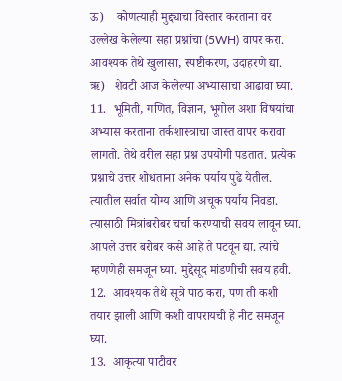ऊ)    कोणत्याही मुद्द्याचा विस्तार करताना वर उल्लेख केलेल्या सहा प्रश्नांचा (5WH) वापर करा. आवश्यक तेथे खुलासा, स्पष्टीकरण, उदाहरणे द्या.
ऋ)   शेवटी आज केलेल्या अभ्यासाचा आढावा घ्या.
11.  भूमिती, गणित, विज्ञान, भूगोल अशा विषयांचा अभ्यास करताना तर्कशास्त्राचा जास्त वापर करावा लागतो. तेथे वरील सहा प्रश्न उपयोगी पडतात. प्रत्येक प्रश्नाचे उत्तर शोधताना अनेक पर्याय पुढे येतील. त्यातील सर्वात योग्य आणि अचूक पर्याय निवडा. त्यासाठी मित्रांबरोबर चर्चा करण्याची सवय लावून घ्या. आपले उत्तर बरोबर कसे आहे ते पटवून द्या. त्यांचे म्हणणेही समजून घ्या. मुद्देसूद मांडणीची सवय हवी.
12.  आवश्यक तेथे सूत्रे पाठ करा, पण ती कशी तयार झाली आणि कशी वापरायची हे नीट समजून घ्या.
13.  आकृत्या पाटीवर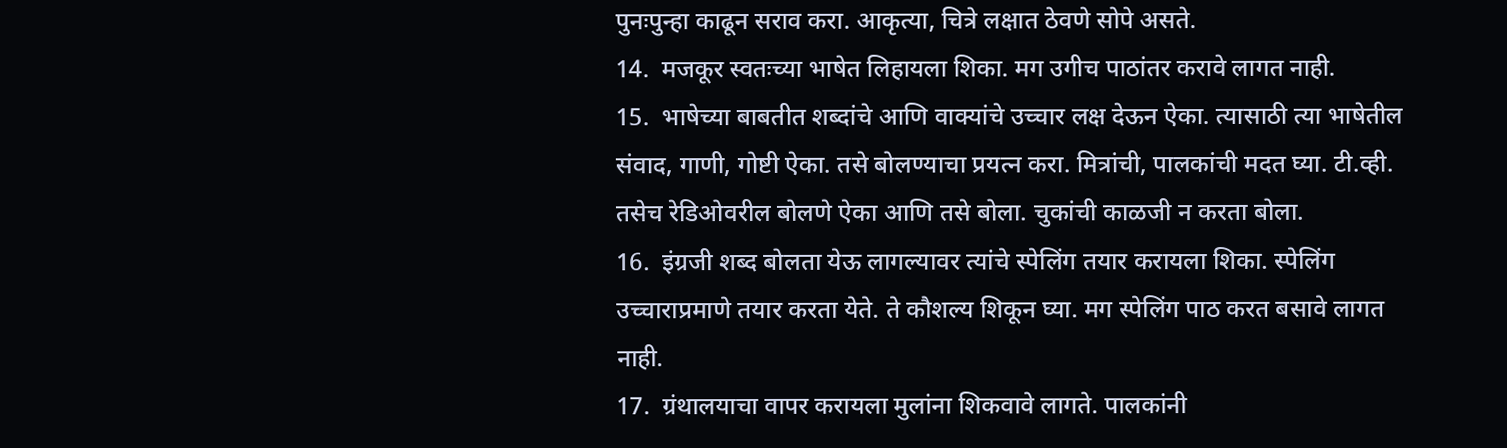पुनःपुन्हा काढून सराव करा. आकृत्या, चित्रे लक्षात ठेवणे सोपे असते.
14.  मजकूर स्वतःच्या भाषेत लिहायला शिका. मग उगीच पाठांतर करावे लागत नाही.
15.  भाषेच्या बाबतीत शब्दांचे आणि वाक्यांचे उच्चार लक्ष देऊन ऐका. त्यासाठी त्या भाषेतील संवाद, गाणी, गोष्टी ऐका. तसे बोलण्याचा प्रयत्न करा. मित्रांची, पालकांची मदत घ्या. टी.व्ही. तसेच रेडिओवरील बोलणे ऐका आणि तसे बोला. चुकांची काळजी न करता बोला.
16.  इंग्रजी शब्द बोलता येऊ लागल्यावर त्यांचे स्पेलिंग तयार करायला शिका. स्पेलिंग उच्चाराप्रमाणे तयार करता येते. ते कौशल्य शिकून घ्या. मग स्पेलिंग पाठ करत बसावे लागत नाही.
17.  ग्रंथालयाचा वापर करायला मुलांना शिकवावे लागते. पालकांनी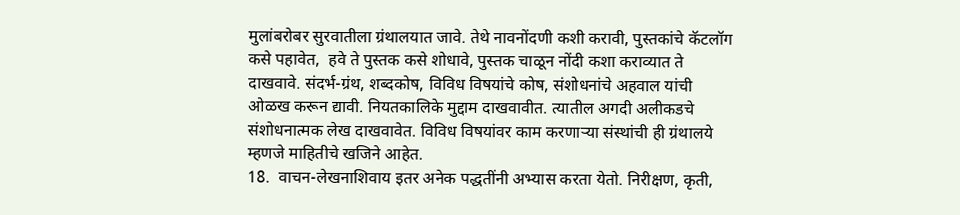मुलांबरोबर सुरवातीला ग्रंथालयात जावे. तेथे नावनोंदणी कशी करावी, पुस्तकांचे कॅटलॉग कसे पहावेत,  हवे ते पुस्तक कसे शोधावे, पुस्तक चाळून नोंदी कशा कराव्यात ते दाखवावे. संदर्भ-ग्रंथ, शब्दकोष, विविध विषयांचे कोष, संशोधनांचे अहवाल यांची ओळख करून द्यावी. नियतकालिके मुद्दाम दाखवावीत. त्यातील अगदी अलीकडचे संशोधनात्मक लेख दाखवावेत. विविध विषयांवर काम करणाऱ्या संस्थांची ही ग्रंथालये म्हणजे माहितीचे खजिने आहेत.
18.  वाचन-लेखनाशिवाय इतर अनेक पद्धतींनी अभ्यास करता येतो. निरीक्षण, कृती,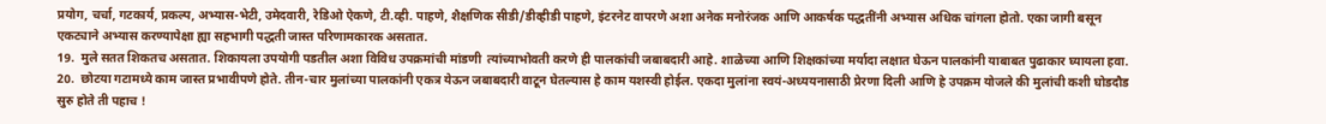प्रयोग, चर्चा, गटकार्य, प्रकल्प, अभ्यास-भेटी, उमेदवारी, रेडिओ ऐकणे, टी.व्ही. पाहणे, शैक्षणिक सीडी/डीव्हीडी पाहणे, इंटरनेट वापरणे अशा अनेक मनोरंजक आणि आकर्षक पद्धतींनी अभ्यास अधिक चांगला होतो. एका जागी बसून एकट्याने अभ्यास करण्यापेक्षा ह्या सहभागी पद्धती जास्त परिणामकारक असतात.
19.  मुले सतत शिकतच असतात. शिकायला उपयोगी पडतील अशा विविध उपक्रमांची मांडणी  त्यांच्याभोवती करणे ही पालकांची जबाबदारी आहे. शाळेच्या आणि शिक्षकांच्या मर्यादा लक्षात घेऊन पालकांनी याबाबत पुढाकार घ्यायला हवा.
20.  छोटया गटामध्ये काम जास्त प्रभावीपणे होते. तीन-चार मुलांच्या पालकांनी एकत्र येऊन जबाबदारी वाटून घेतल्यास हे काम यशस्वी होईल. एकदा मुलांना स्वयं-अध्ययनासाठी प्रेरणा दिली आणि हे उपक्रम योजले की मुलांची कशी घोडदौड सुरु होते ती पहाच !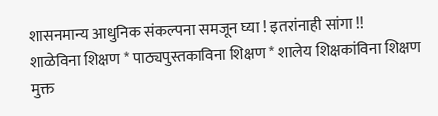शासनमान्य आधुनिक संकल्पना समजून घ्या ! इतरांनाही सांगा !!
शाळेविना शिक्षण * पाठ्यपुस्तकाविना शिक्षण * शालेय शिक्षकांविना शिक्षण
मुक्त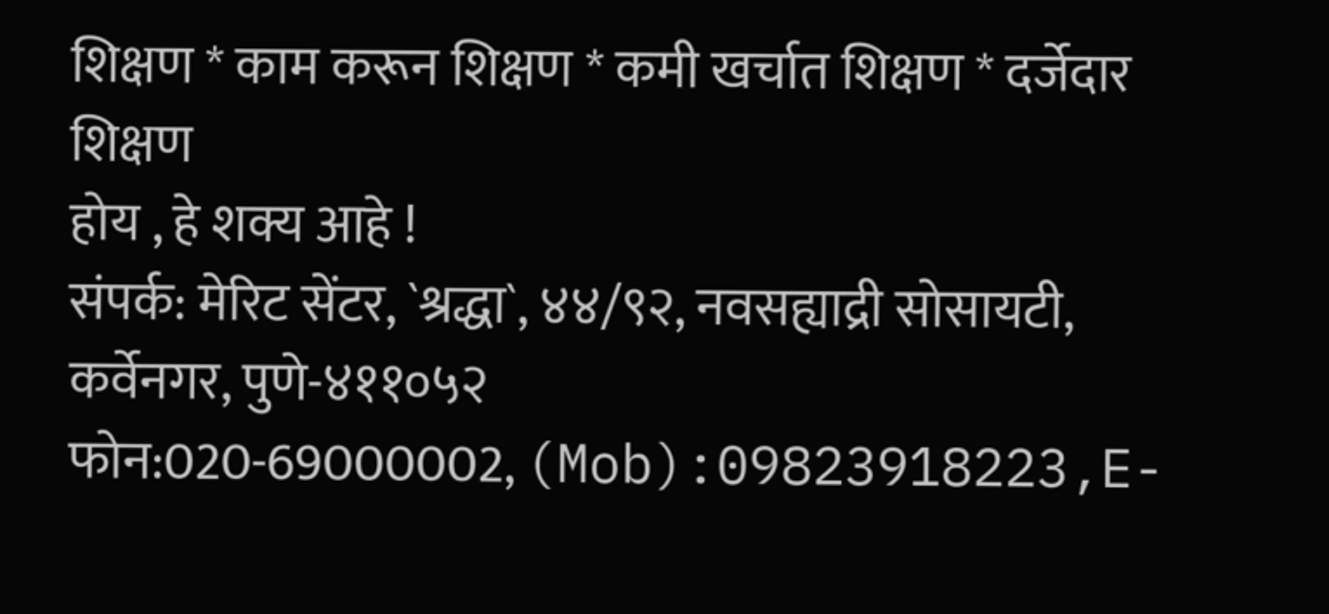शिक्षण * काम करून शिक्षण * कमी खर्चात शिक्षण * दर्जेदार शिक्षण
होय , हे शक्य आहे !
संपर्क: मेरिट सेंटर, `श्रद्धा`, ४४/९२, नवसह्याद्री सोसायटी, कर्वेनगर, पुणे-४११०५२
फोन:020-69000002, (Mob):09823918223,E-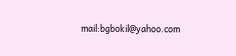mail:bgbokil@yahoo.com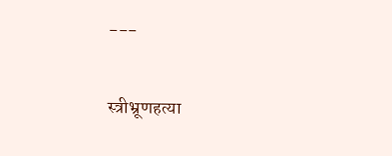---

स्त्रीभ्रूणहत्या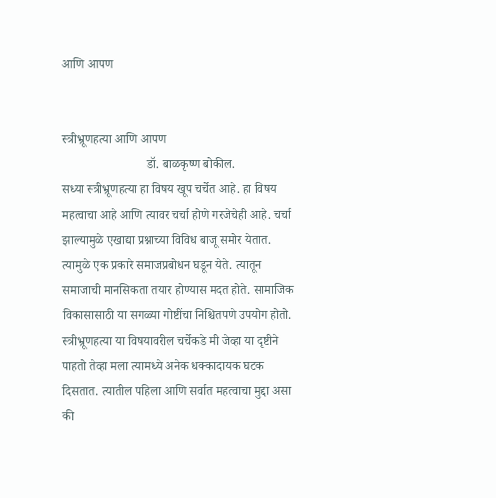आणि आपण


स्त्रीभ्रूणहत्या आणि आपण
                           डॉ. बाळकृष्ण बोकील.
सध्या स्त्रीभ्रूणहत्या हा विषय खूप चर्चेत आहे. हा विषय महत्वाचा आहे आणि त्यावर चर्चा होणे गरजेचेही आहे. चर्चा झाल्यामुळे एखाद्या प्रश्नाच्या विविध बाजू समोर येतात. त्यामुळे एक प्रकारे समाजप्रबोधन घडून येते. त्यातून समाजाची मानसिकता तयार होण्यास मदत होते. सामाजिक विकासासाठी या सगळ्या गोष्टींचा निश्चितपणे उपयोग होतो.
स्त्रीभ्रूणहत्या या विषयावरील चर्चेकडे मी जेव्हा या दृष्टीने पाहतो तेव्हा मला त्यामध्ये अनेक धक्कादायक घटक दिसतात. त्यातील पहिला आणि सर्वात महत्वाचा मुद्दा असा की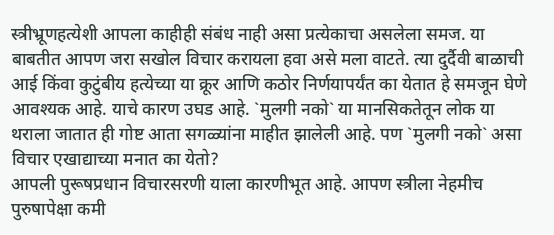स्त्रीभ्रूणहत्येशी आपला काहीही संबंध नाही असा प्रत्येकाचा असलेला समज. या बाबतीत आपण जरा सखोल विचार करायला हवा असे मला वाटते. त्या दुर्दैवी बाळाची आई किंवा कुटुंबीय हत्येच्या या क्रूर आणि कठोर निर्णयापर्यंत का येतात हे समजून घेणे आवश्यक आहे. याचे कारण उघड आहे. `मुलगी नको` या मानसिकतेतून लोक या थराला जातात ही गोष्ट आता सगळ्यांना माहीत झालेली आहे. पण `मुलगी नको` असा विचार एखाद्याच्या मनात का येतो?
आपली पुरूषप्रधान विचारसरणी याला कारणीभूत आहे. आपण स्त्रीला नेहमीच पुरुषापेक्षा कमी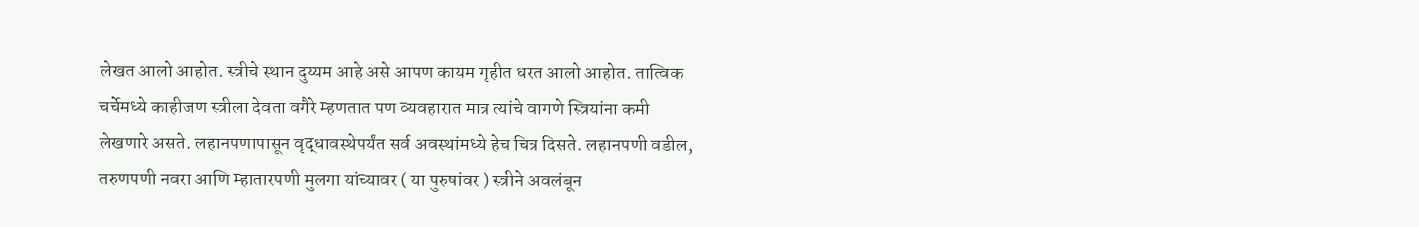लेखत आलो आहोत. स्त्रीचे स्थान दुय्यम आहे असे आपण कायम गृहीत धरत आलो आहोत. तात्विक चर्चेमध्ये काहीजण स्त्रीला देवता वगैरे म्हणतात पण व्यवहारात मात्र त्यांचे वागणे स्त्रियांना कमी लेखणारे असते. लहानपणापासून वृद्धावस्थेपर्यंत सर्व अवस्थांमध्ये हेच चित्र दिसते. लहानपणी वडील, तरुणपणी नवरा आणि म्हातारपणी मुलगा यांच्यावर ( या पुरुषांवर ) स्त्रीने अवलंबून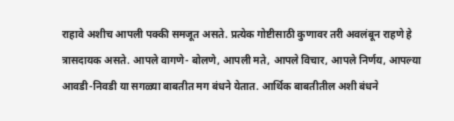राहावे अशीच आपली पक्की समजूत असते. प्रत्येक गोष्टीसाठी कुणावर तरी अवलंबून राहणे हे त्रासदायक असते. आपले वागणे- बोलणे, आपली मते, आपले विचार, आपले निर्णय, आपल्या आवडी-निवडी या सगळ्या बाबतीत मग बंधने येतात. आर्थिक बाबतीतील अशी बंधने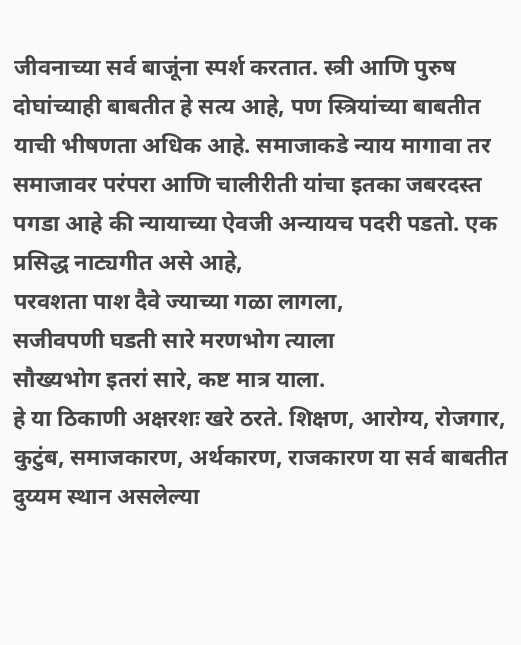जीवनाच्या सर्व बाजूंना स्पर्श करतात. स्त्री आणि पुरुष दोघांच्याही बाबतीत हे सत्य आहे, पण स्त्रियांच्या बाबतीत याची भीषणता अधिक आहे. समाजाकडे न्याय मागावा तर समाजावर परंपरा आणि चालीरीती यांचा इतका जबरदस्त पगडा आहे की न्यायाच्या ऐवजी अन्यायच पदरी पडतो. एक प्रसिद्ध नाट्यगीत असे आहे,
परवशता पाश दैवे ज्याच्या गळा लागला,
सजीवपणी घडती सारे मरणभोग त्याला
सौख्यभोग इतरां सारे, कष्ट मात्र याला.
हे या ठिकाणी अक्षरशः खरे ठरते. शिक्षण, आरोग्य, रोजगार, कुटुंब, समाजकारण, अर्थकारण, राजकारण या सर्व बाबतीत दुय्यम स्थान असलेल्या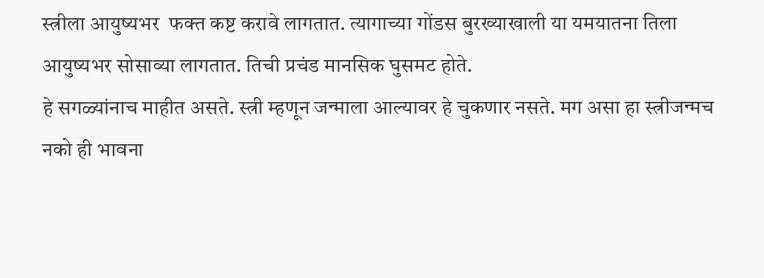स्त्रीला आयुष्यभर  फक्त कष्ट करावे लागतात. त्यागाच्या गोंडस बुरख्याखाली या यमयातना तिला आयुष्यभर सोसाव्या लागतात. तिची प्रचंड मानसिक घुसमट होते.
हे सगळ्यांनाच माहीत असते. स्त्री म्हणून जन्माला आल्यावर हे चुकणार नसते. मग असा हा स्त्रीजन्मच नको ही भावना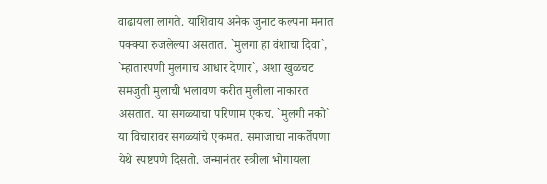वाढायला लागते. याशिवाय अनेक जुनाट कल्पना मनात पक्क्या रुजलेल्या असतात. `मुलगा हा वंशाचा दिवा`, `म्हातारपणी मुलगाच आधार देणार`, अशा खुळचट समजुती मुलाची भलावण करीत मुलीला नाकारत असतात. या सगळ्याचा परिणाम एकच. `मुलगी नको` या विचारावर सगळ्यांचे एकमत. समाजाचा नाकर्तेपणा येथे स्पष्टपणे दिसतो. जन्मानंतर स्त्रीला भोगायला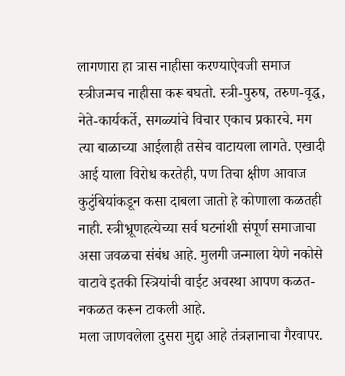लागणारा हा त्रास नाहीसा करण्याऐवजी समाज स्त्रीजन्मच नाहीसा करू बघतो. स्त्री-पुरुष, तरुण-वृद्ध, नेते-कार्यकर्ते, सगळ्यांचे विचार एकाच प्रकारचे. मग  त्या बाळाच्या आईलाही तसेच वाटायला लागते. एखादी आई याला विरोध करतेही, पण तिचा क्षीण आवाज कुटुंबियांकडून कसा दाबला जातो हे कोणाला कळतही नाही. स्त्रीभ्रूणहत्येच्या सर्व घटनांशी संपूर्ण समाजाचा असा जवळचा संबंध आहे. मुलगी जन्माला येणे नकोसे वाटावे इतकी स्त्रियांची वाईट अवस्था आपण कळत-नकळत करून टाकली आहे.
मला जाणवलेला दुसरा मुद्दा आहे तंत्रज्ञानाचा गैरवापर.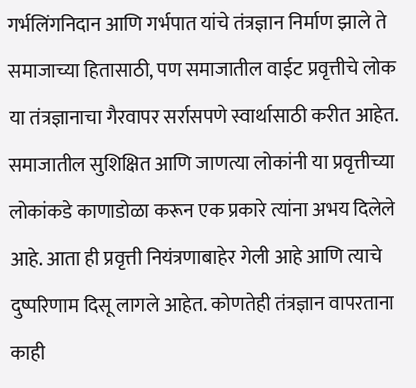गर्भलिंगनिदान आणि गर्भपात यांचे तंत्रज्ञान निर्माण झाले ते समाजाच्या हितासाठी, पण समाजातील वाईट प्रवृत्तीचे लोक या तंत्रज्ञानाचा गैरवापर सर्रासपणे स्वार्थासाठी करीत आहेत. समाजातील सुशिक्षित आणि जाणत्या लोकांनी या प्रवृत्तीच्या लोकांकडे काणाडोळा करून एक प्रकारे त्यांना अभय दिलेले आहे. आता ही प्रवृत्ती नियंत्रणाबाहेर गेली आहे आणि त्याचे दुष्परिणाम दिसू लागले आहेत. कोणतेही तंत्रज्ञान वापरताना  काही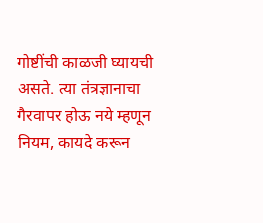गोष्टींची काळजी घ्यायची असते. त्या तंत्रज्ञानाचा गैरवापर होऊ नये म्हणून नियम, कायदे करून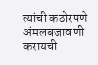त्यांची कठोरपणे अंमलबजावणी करायची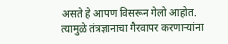असते हे आपण विसरून गेलो आहोत. त्यामुळे तंत्रज्ञानाचा गैरवापर करणाऱ्यांना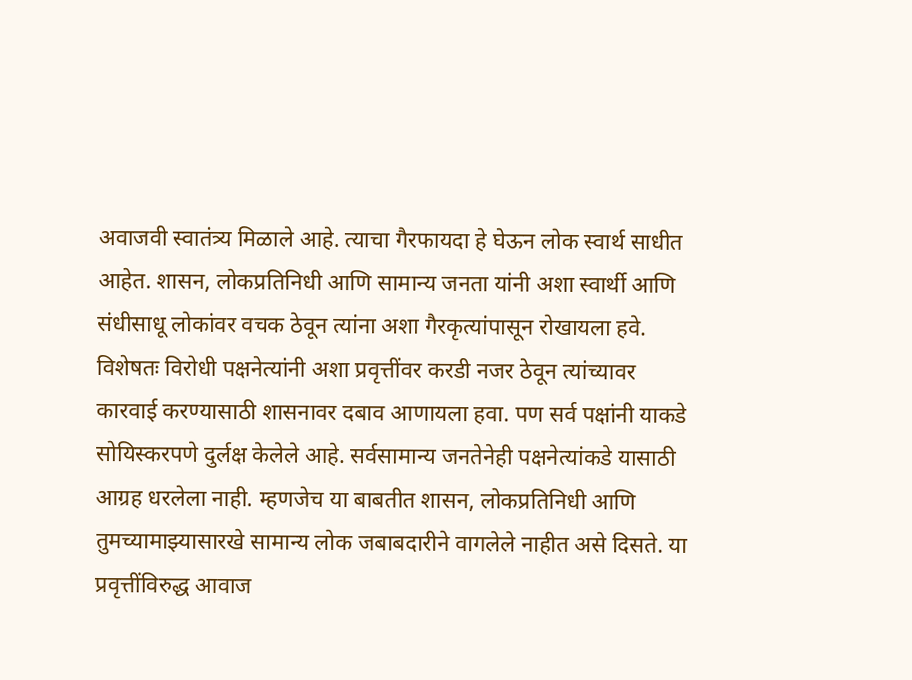अवाजवी स्वातंत्र्य मिळाले आहे. त्याचा गैरफायदा हे घेऊन लोक स्वार्थ साधीत आहेत. शासन, लोकप्रतिनिधी आणि सामान्य जनता यांनी अशा स्वार्थी आणि संधीसाधू लोकांवर वचक ठेवून त्यांना अशा गैरकृत्यांपासून रोखायला हवे. विशेषतः विरोधी पक्षनेत्यांनी अशा प्रवृत्तींवर करडी नजर ठेवून त्यांच्यावर कारवाई करण्यासाठी शासनावर दबाव आणायला हवा. पण सर्व पक्षांनी याकडे सोयिस्करपणे दुर्लक्ष केलेले आहे. सर्वसामान्य जनतेनेही पक्षनेत्यांकडे यासाठी आग्रह धरलेला नाही. म्हणजेच या बाबतीत शासन, लोकप्रतिनिधी आणि तुमच्यामाझ्यासारखे सामान्य लोक जबाबदारीने वागलेले नाहीत असे दिसते. या प्रवृत्तींविरुद्ध आवाज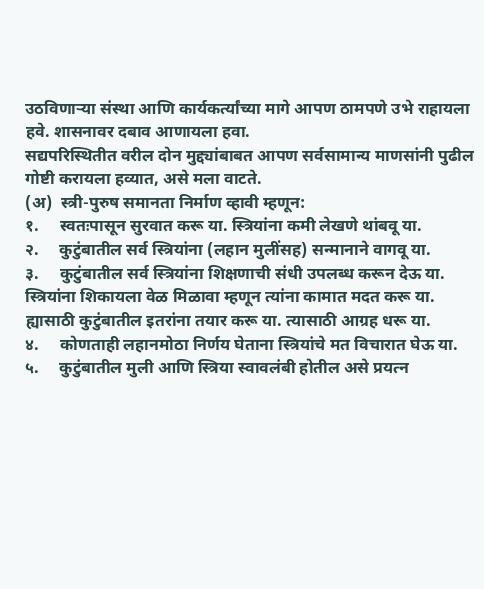उठविणाऱ्या संस्था आणि कार्यकर्त्यांच्या मागे आपण ठामपणे उभे राहायला हवे. शासनावर दबाव आणायला हवा.
सद्यपरिस्थितीत वरील दोन मुद्द्यांबाबत आपण सर्वसामान्य माणसांनी पुढील गोष्टी करायला हव्यात, असे मला वाटते.
(अ)  स्त्री-पुरुष समानता निर्माण व्हावी म्हणून:
१.     स्वतःपासून सुरवात करू या. स्त्रियांना कमी लेखणे थांबवू या.
२.     कुटुंबातील सर्व स्त्रियांना (लहान मुलींसह) सन्मानाने वागवू या.
३.     कुटुंबातील सर्व स्त्रियांना शिक्षणाची संधी उपलब्ध करून देऊ या. स्त्रियांना शिकायला वेळ मिळावा म्हणून त्यांना कामात मदत करू या. ह्यासाठी कुटुंबातील इतरांना तयार करू या. त्यासाठी आग्रह धरू या.
४.     कोणताही लहानमोठा निर्णय घेताना स्त्रियांचे मत विचारात घेऊ या.
५.     कुटुंबातील मुली आणि स्त्रिया स्वावलंबी होतील असे प्रयत्न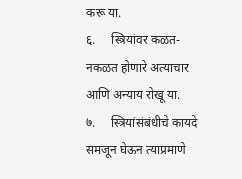करू या.
६.     स्त्रियांवर कळत-नकळत होणारे अत्याचार आणि अन्याय रोखू या.
७.     स्त्रियांसंबंधीचे कायदे समजून घेऊन त्याप्रमाणे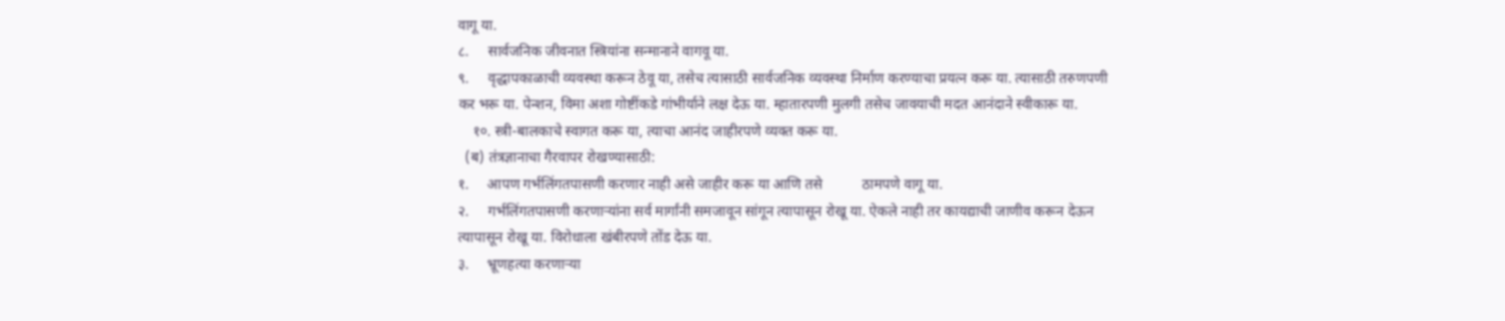वागू या.
८.     सार्वजनिक जीवनात स्त्रियांना सन्मानाने वागवू या.
९.     वृद्धापकाळाची व्यवस्था करून ठेवू या, तसेच त्यासाठी सार्वजनिक व्यवस्था निर्माण करण्याचा प्रयत्न करू या. त्यासाठी तरुणपणी कर भरू या. पेन्शन, विमा अशा गोष्टींकडे गांभीर्याने लक्ष देऊ या. म्हातारपणी मुलगी तसेच जावयाची मदत आनंदाने स्वीकारू या.
    १०. स्त्री-बालकाचे स्वागत करू या, त्याचा आनंद जाहीरपणे व्यक्त करू या.
  (ब) तंत्रज्ञानाचा गैरवापर रोखण्यासाठी:
१.     आपण गर्भलिंगतपासणी करणार नाही असे जाहीर करू या आणि तसे           ठामपणे वागू या.
२.     गर्भलिंगतपासणी करणाऱ्यांना सर्व मार्गांनी समजावून सांगून त्यापासून रोखू या. ऐकले नाही तर कायद्याची जाणीव करून देऊन त्यापासून रोखू या. विरोधाला खंबीरपणे तोंड देऊ या.
३.     भ्रूणहत्या करणाऱ्या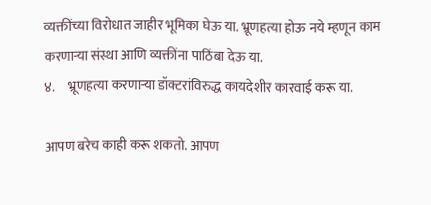व्यक्तींच्या विरोधात जाहीर भूमिका घेऊ या. भ्रूणहत्या होऊ नये म्हणून काम करणाऱ्या संस्था आणि व्यक्तींना पाठिंबा देऊ या.
४.     भ्रूणहत्या करणाऱ्या डॉक्टरांविरुद्ध कायदेशीर कारवाई करू या.

आपण बरेच काही करू शकतो. आपण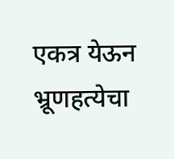एकत्र येऊन भ्रूणहत्येचा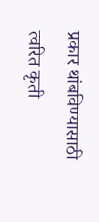प्रकार थांबविण्यासाठी त्वरित कृती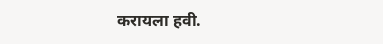करायला हवी.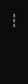---